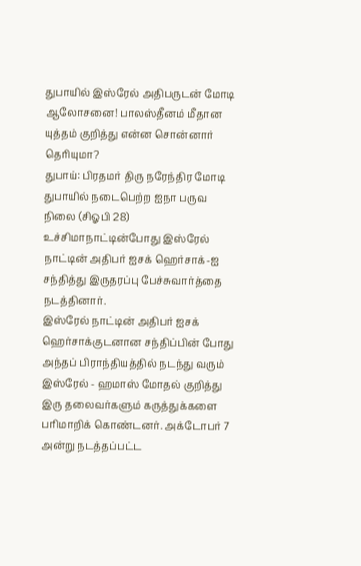துபாயில் இஸ்ரேல் அதிபருடன் மோடி ஆலோசனை! பாலஸ்தீனம் மீதான யுத்தம் குறித்து என்ன சொன்னார் தெரியுமா?
துபாய்: பிரதமர் திரு நரேந்திர மோடி துபாயில் நடைபெற்ற ஐநா பருவ நிலை (சிஓபி 28) உச்சிமாநாட்டின்போது இஸ்ரேல் நாட்டின் அதிபர் ஐசக் ஹெர்சாக்-ஐ சந்தித்து இருதரப்பு பேச்சுவார்த்தை நடத்தினார்.
இஸ்ரேல் நாட்டின் அதிபர் ஐசக் ஹெர்சாக்குடனான சந்திப்பின் போது அந்தப் பிராந்தியத்தில் நடந்து வரும் இஸ்ரேல் - ஹமாஸ் மோதல் குறித்து இரு தலைவர்களும் கருத்துக்களை பரிமாறிக் கொண்டனர். அக்டோபர் 7 அன்று நடத்தப்பட்ட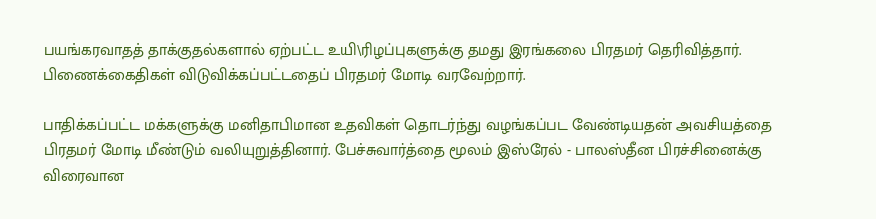பயங்கரவாதத் தாக்குதல்களால் ஏற்பட்ட உயி\ரிழப்புகளுக்கு தமது இரங்கலை பிரதமர் தெரிவித்தார். பிணைக்கைதிகள் விடுவிக்கப்பட்டதைப் பிரதமர் மோடி வரவேற்றார்.

பாதிக்கப்பட்ட மக்களுக்கு மனிதாபிமான உதவிகள் தொடர்ந்து வழங்கப்பட வேண்டியதன் அவசியத்தை பிரதமர் மோடி மீண்டும் வலியுறுத்தினார். பேச்சுவார்த்தை மூலம் இஸ்ரேல் - பாலஸ்தீன பிரச்சினைக்கு விரைவான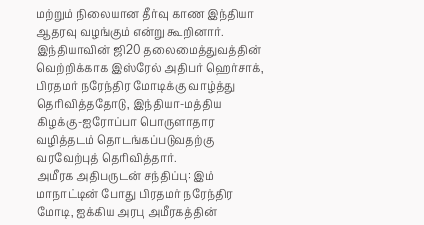மற்றும் நிலையான தீர்வு காண இந்தியா ஆதரவு வழங்கும் என்று கூறினார்.
இந்தியாவின் ஜி20 தலைமைத்துவத்தின் வெற்றிக்காக இஸ்ரேல் அதிபர் ஹெர்சாக், பிரதமர் நரேந்திர மோடிக்கு வாழ்த்து தெரிவித்ததோடு, இந்தியா-மத்திய கிழக்கு-ஐரோப்பா பொருளாதார வழித்தடம் தொடங்கப்படுவதற்கு வரவேற்புத் தெரிவித்தார்.
அமீரக அதிபருடன் சந்திப்பு: இம் மாநாட்டின் போது பிரதமர் நரேந்திர மோடி, ஐக்கிய அரபு அமீரகத்தின்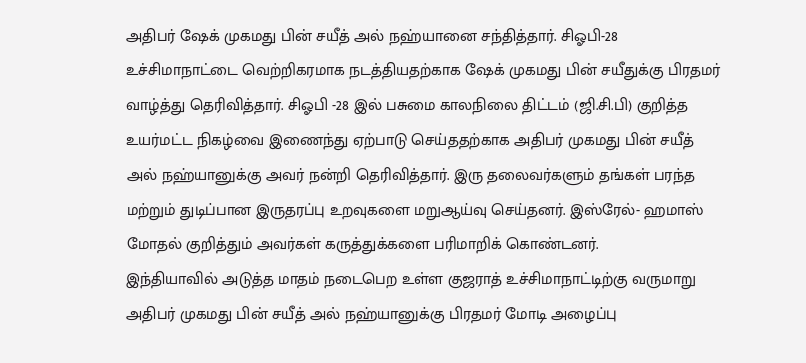அதிபர் ஷேக் முகமது பின் சயீத் அல் நஹ்யானை சந்தித்தார். சிஓபி-28 உச்சிமாநாட்டை வெற்றிகரமாக நடத்தியதற்காக ஷேக் முகமது பின் சயீதுக்கு பிரதமர் வாழ்த்து தெரிவித்தார். சிஓபி -28 இல் பசுமை காலநிலை திட்டம் (ஜி.சி.பி) குறித்த உயர்மட்ட நிகழ்வை இணைந்து ஏற்பாடு செய்ததற்காக அதிபர் முகமது பின் சயீத் அல் நஹ்யானுக்கு அவர் நன்றி தெரிவித்தார். இரு தலைவர்களும் தங்கள் பரந்த மற்றும் துடிப்பான இருதரப்பு உறவுகளை மறுஆய்வு செய்தனர். இஸ்ரேல்- ஹமாஸ் மோதல் குறித்தும் அவர்கள் கருத்துக்களை பரிமாறிக் கொண்டனர்.
இந்தியாவில் அடுத்த மாதம் நடைபெற உள்ள குஜராத் உச்சிமாநாட்டிற்கு வருமாறு அதிபர் முகமது பின் சயீத் அல் நஹ்யானுக்கு பிரதமர் மோடி அழைப்பு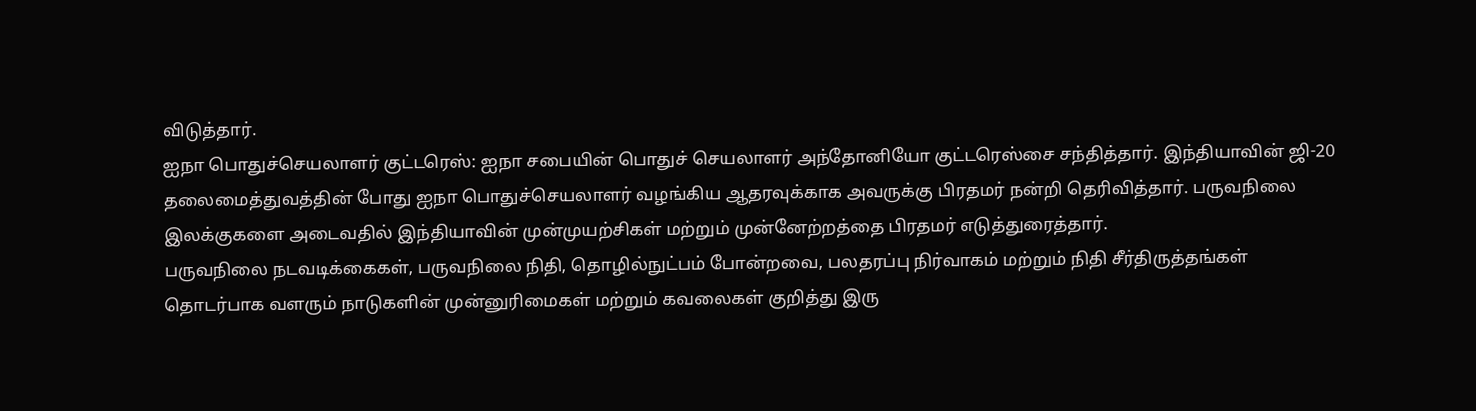விடுத்தார்.
ஐநா பொதுச்செயலாளர் குட்டரெஸ்: ஐநா சபையின் பொதுச் செயலாளர் அந்தோனியோ குட்டரெஸ்சை சந்தித்தார். இந்தியாவின் ஜி-20 தலைமைத்துவத்தின் போது ஐநா பொதுச்செயலாளர் வழங்கிய ஆதரவுக்காக அவருக்கு பிரதமர் நன்றி தெரிவித்தார். பருவநிலை இலக்குகளை அடைவதில் இந்தியாவின் முன்முயற்சிகள் மற்றும் முன்னேற்றத்தை பிரதமர் எடுத்துரைத்தார்.
பருவநிலை நடவடிக்கைகள், பருவநிலை நிதி, தொழில்நுட்பம் போன்றவை, பலதரப்பு நிர்வாகம் மற்றும் நிதி சீர்திருத்தங்கள் தொடர்பாக வளரும் நாடுகளின் முன்னுரிமைகள் மற்றும் கவலைகள் குறித்து இரு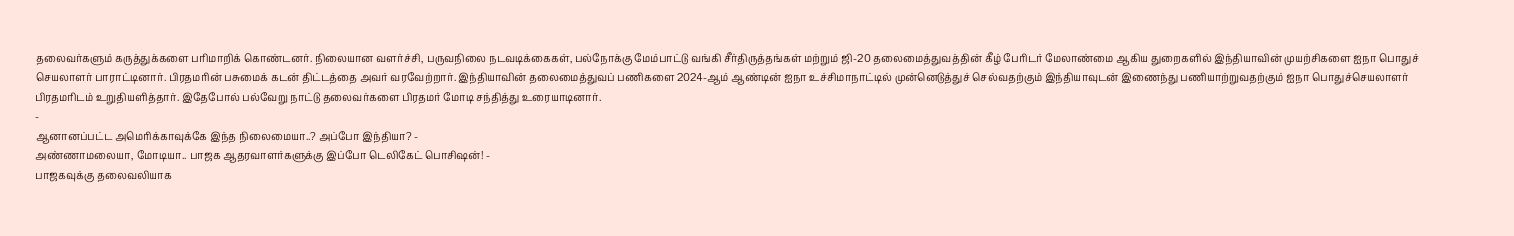தலைவர்களும் கருத்துக்களை பரிமாறிக் கொண்டனர். நிலையான வளர்ச்சி, பருவநிலை நடவடிக்கைகள், பல்நோக்கு மேம்பாட்டு வங்கி சீர்திருத்தங்கள் மற்றும் ஜி-20 தலைமைத்துவத்தின் கீழ் பேரிடர் மேலாண்மை ஆகிய துறைகளில் இந்தியாவின் முயற்சிகளை ஐநா பொதுச் செயலாளர் பாராட்டினார். பிரதமரின் பசுமைக் கடன் திட்டத்தை அவர் வரவேற்றார். இந்தியாவின் தலைமைத்துவப் பணிகளை 2024-ஆம் ஆண்டின் ஐநா உச்சிமாநாட்டில் முன்னெடுத்துச் செல்வதற்கும் இந்தியாவுடன் இணைந்து பணியாற்றுவதற்கும் ஐநா பொதுச்செயலாளர் பிரதமரிடம் உறுதியளித்தார். இதேபோல் பல்வேறு நாட்டு தலைவர்களை பிரதமர் மோடி சந்தித்து உரையாடினார்.
-
ஆனானப்பட்ட அமெரிக்காவுக்கே இந்த நிலைமையா..? அப்போ இந்தியா? -
அண்ணாமலையா, மோடியா.. பாஜக ஆதரவாளர்களுக்கு இப்போ டெலிகேட் பொசிஷன்! -
பாஜகவுக்கு தலைவலியாக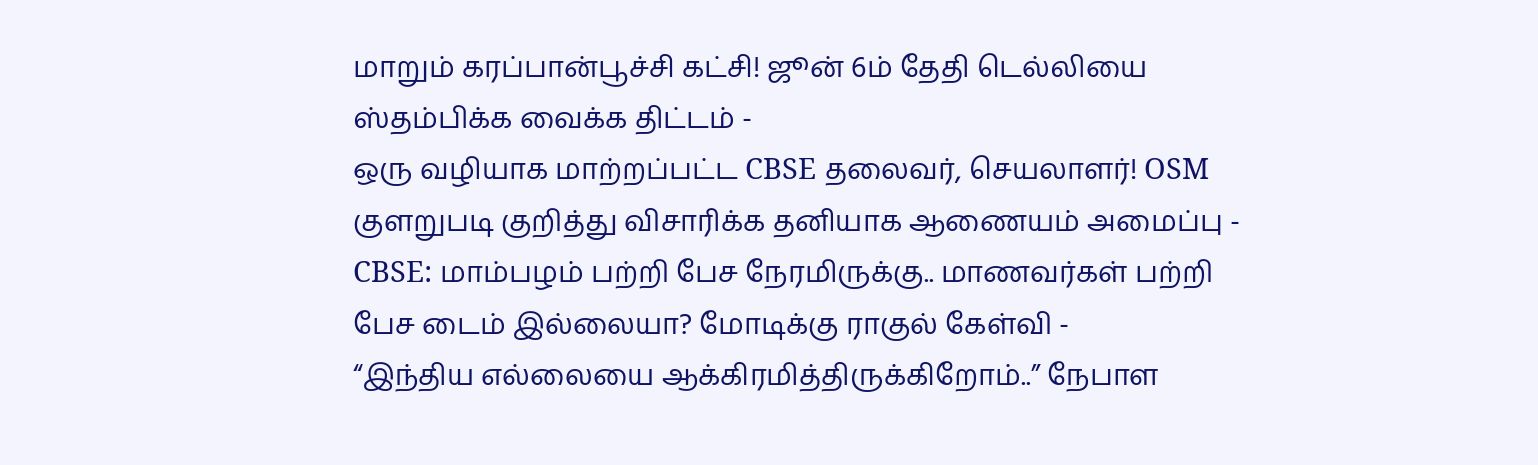மாறும் கரப்பான்பூச்சி கட்சி! ஜூன் 6ம் தேதி டெல்லியை ஸ்தம்பிக்க வைக்க திட்டம் -
ஒரு வழியாக மாற்றப்பட்ட CBSE தலைவர், செயலாளர்! OSM குளறுபடி குறித்து விசாரிக்க தனியாக ஆணையம் அமைப்பு -
CBSE: மாம்பழம் பற்றி பேச நேரமிருக்கு.. மாணவர்கள் பற்றி பேச டைம் இல்லையா? மோடிக்கு ராகுல் கேள்வி -
“இந்திய எல்லையை ஆக்கிரமித்திருக்கிறோம்..” நேபாள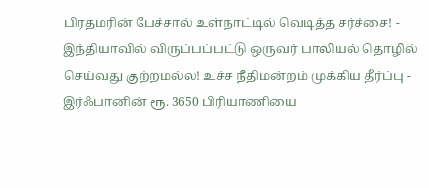பிரதமரின் பேச்சால் உள்நாட்டில் வெடித்த சர்ச்சை! -
இந்தியாவில் விருப்பப்பட்டு ஒருவர் பாலியல் தொழில் செய்வது குற்றமல்ல! உச்ச நீதிமன்றம் முக்கிய தீர்ப்பு -
இர்ஃபானின் ரூ. 3650 பிரியாணியை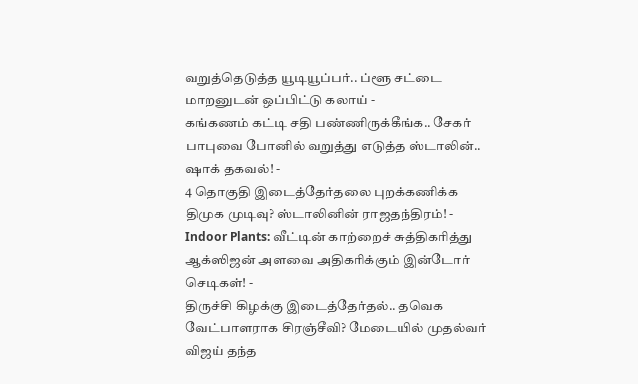வறுத்தெடுத்த யூடியூப்பர்.. ப்ளூ சட்டை மாறனுடன் ஒப்பிட்டு கலாய் -
கங்கணம் கட்டி சதி பண்ணிருக்கீங்க.. சேகர் பாபுவை போனில் வறுத்து எடுத்த ஸ்டாலின்.. ஷாக் தகவல்! -
4 தொகுதி இடைத்தேர்தலை புறக்கணிக்க திமுக முடிவு? ஸ்டாலினின் ராஜதந்திரம்! -
Indoor Plants: வீட்டின் காற்றைச் சுத்திகரித்து ஆக்ஸிஜன் அளவை அதிகரிக்கும் இன்டோர் செடிகள்! -
திருச்சி கிழக்கு இடைத்தேர்தல்.. தவெக வேட்பாளராக சிரஞ்சீவி? மேடையில் முதல்வர் விஜய் தந்த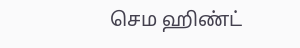செம ஹிண்ட்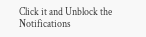Click it and Unblock the Notifications